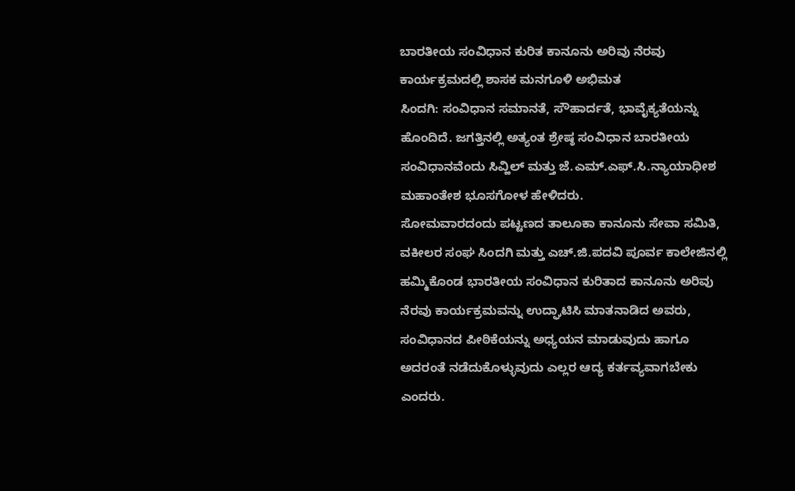ಬಾರತೀಯ ಸಂವಿಧಾನ ಕುರಿತ ಕಾನೂನು ಅರಿವು ನೆರವು ಕಾರ್ಯಕ್ರಮದಲ್ಲಿ ಶಾಸಕ ಮನಗೂಳಿ ಅಭಿಮತ
ಸಿಂದಗಿ: ಸಂವಿಧಾನ ಸಮಾನತೆ, ಸೌಹಾರ್ದತೆ, ಭಾವೈಕ್ಯತೆಯನ್ನು ಹೊಂದಿದೆ. ಜಗತ್ತಿನಲ್ಲಿ ಅತ್ಯಂತ ಶ್ರೇಷ್ಠ ಸಂವಿಧಾನ ಬಾರತೀಯ ಸಂವಿಧಾನವೆಂದು ಸಿವ್ಹಿಲ್ ಮತ್ತು ಜೆ.ಎಮ್.ಎಫ್.ಸಿ.ನ್ಯಾಯಾಧೀಶ ಮಹಾಂತೇಶ ಭೂಸಗೋಳ ಹೇಳಿದರು.
ಸೋಮವಾರದಂದು ಪಟ್ಟಣದ ತಾಲೂಕಾ ಕಾನೂನು ಸೇವಾ ಸಮಿತಿ, ವಕೀಲರ ಸಂಘ ಸಿಂದಗಿ ಮತ್ತು ಎಚ್.ಜಿ.ಪದವಿ ಪೂರ್ವ ಕಾಲೇಜಿನಲ್ಲಿ ಹಮ್ಮಿಕೊಂಡ ಭಾರತೀಯ ಸಂವಿಧಾನ ಕುರಿತಾದ ಕಾನೂನು ಅರಿವು ನೆರವು ಕಾರ್ಯಕ್ರಮವನ್ನು ಉದ್ಘಾಟಿಸಿ ಮಾತನಾಡಿದ ಅವರು, ಸಂವಿಧಾನದ ಪೀಠಿಕೆಯನ್ನು ಅಧ್ಯಯನ ಮಾಡುವುದು ಹಾಗೂ ಅದರಂತೆ ನಡೆದುಕೊಳ್ಳುವುದು ಎಲ್ಲರ ಆದ್ಯ ಕರ್ತವ್ಯವಾಗಬೇಕು ಎಂದರು.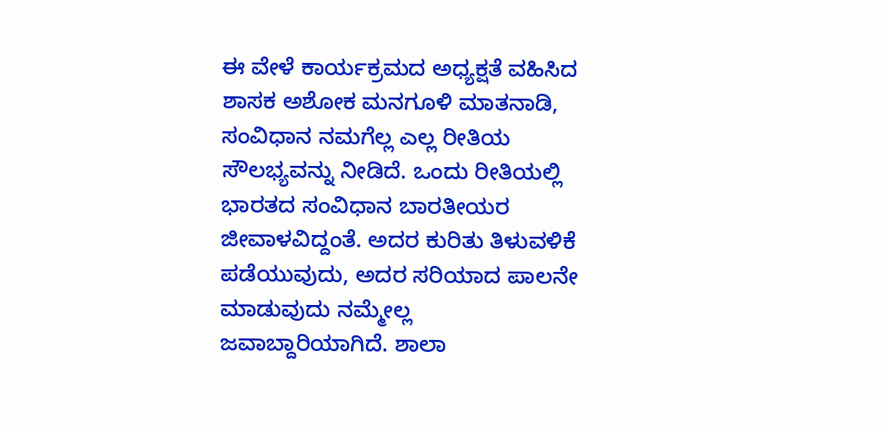ಈ ವೇಳೆ ಕಾರ್ಯಕ್ರಮದ ಅಧ್ಯಕ್ಷತೆ ವಹಿಸಿದ ಶಾಸಕ ಅಶೋಕ ಮನಗೂಳಿ ಮಾತನಾಡಿ, ಸಂವಿಧಾನ ನಮಗೆಲ್ಲ ಎಲ್ಲ ರೀತಿಯ ಸೌಲಭ್ಯವನ್ನು ನೀಡಿದೆ. ಒಂದು ರೀತಿಯಲ್ಲಿ ಭಾರತದ ಸಂವಿಧಾನ ಬಾರತೀಯರ ಜೀವಾಳವಿದ್ದಂತೆ. ಅದರ ಕುರಿತು ತಿಳುವಳಿಕೆ ಪಡೆಯುವುದು, ಅದರ ಸರಿಯಾದ ಪಾಲನೇ ಮಾಡುವುದು ನಮ್ಮೇಲ್ಲ ಜವಾಬ್ದಾರಿಯಾಗಿದೆ. ಶಾಲಾ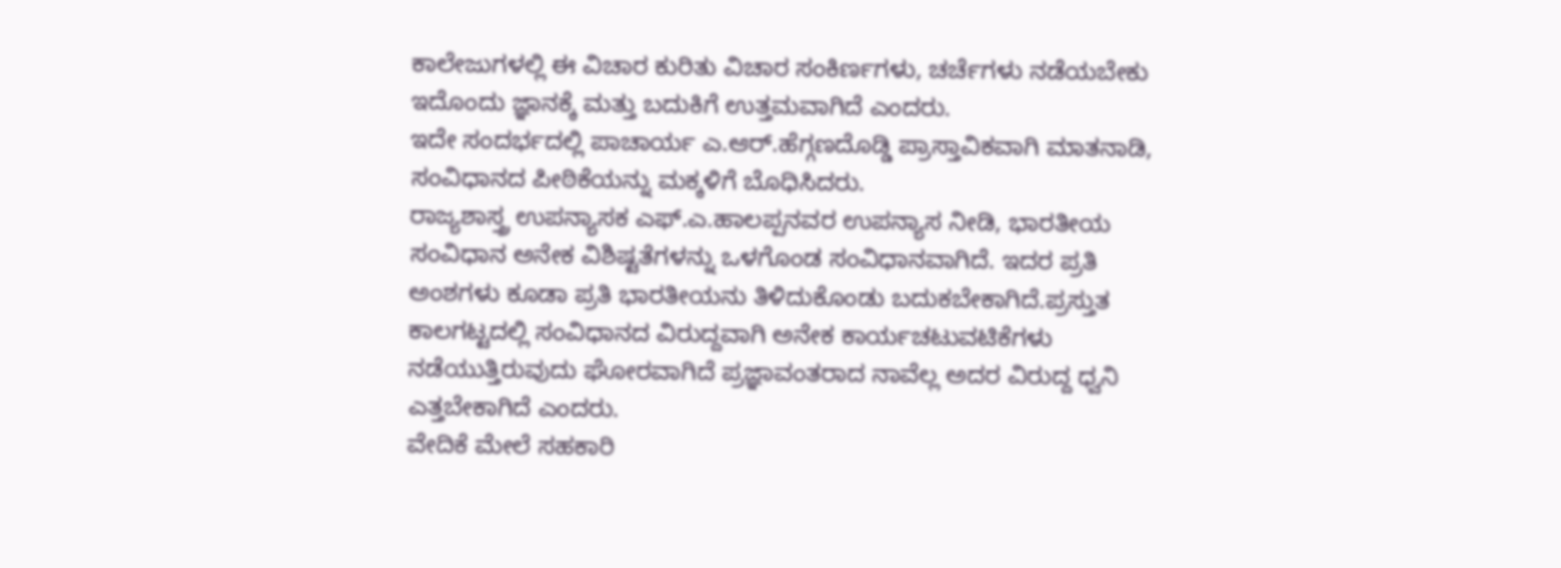ಕಾಲೇಜುಗಳಲ್ಲಿ ಈ ವಿಚಾರ ಕುರಿತು ವಿಚಾರ ಸಂಕಿರ್ಣಗಳು, ಚರ್ಚೆಗಳು ನಡೆಯಬೇಕು ಇದೊಂದು ಜ್ಞಾನಕ್ಕೆ ಮತ್ತು ಬದುಕಿಗೆ ಉತ್ತಮವಾಗಿದೆ ಎಂದರು.
ಇದೇ ಸಂದರ್ಭದಲ್ಲಿ ಪಾಚಾರ್ಯ ಎ.ಆರ್.ಹೆಗ್ಗಣದೊಡ್ಡಿ ಪ್ರಾಸ್ತಾವಿಕವಾಗಿ ಮಾತನಾಡಿ, ಸಂವಿಧಾನದ ಪೀಠಿಕೆಯನ್ನು ಮಕ್ಕಳಿಗೆ ಬೊಧಿಸಿದರು.
ರಾಜ್ಯಶಾಸ್ತ್ರ ಉಪನ್ಯಾಸಕ ಎಫ್.ಎ.ಹಾಲಪ್ಪನವರ ಉಪನ್ಯಾಸ ನೀಡಿ, ಭಾರತೀಯ ಸಂವಿಧಾನ ಅನೇಕ ವಿಶಿಷ್ಟತೆಗಳನ್ನು ಒಳಗೊಂಡ ಸಂವಿಧಾನವಾಗಿದೆ. ಇದರ ಪ್ರತಿ ಅಂಶಗಳು ಕೂಡಾ ಪ್ರತಿ ಭಾರತೀಯನು ತಿಳಿದುಕೊಂಡು ಬದುಕಬೇಕಾಗಿದೆ.ಪ್ರಸ್ತುತ ಕಾಲಗಟ್ಟದಲ್ಲಿ ಸಂವಿಧಾನದ ವಿರುದ್ದವಾಗಿ ಅನೇಕ ಕಾರ್ಯಚಟುವಟಿಕೆಗಳು ನಡೆಯುತ್ತಿರುವುದು ಘೋರವಾಗಿದೆ ಪ್ರಜ್ಞಾವಂತರಾದ ನಾವೆಲ್ಲ ಅದರ ವಿರುದ್ದ ಧ್ವನಿ ಎತ್ತಬೇಕಾಗಿದೆ ಎಂದರು.
ವೇದಿಕೆ ಮೇಲೆ ಸಹಕಾರಿ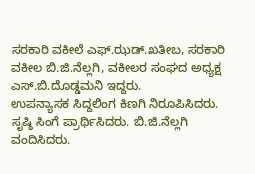ಸರಕಾರಿ ವಕೀಲೆ ಎಫ್.ಝಡ್.ಖತೀಬ, ಸರಕಾರಿ ವಕೀಲ ಬಿ.ಜಿ.ನೆಲ್ಲಗಿ, ವಕೀಲರ ಸಂಘದ ಅಧ್ಯಕ್ಷ ಎಸ್.ಬಿ.ದೊಡ್ಡಮನಿ ಇದ್ದರು.
ಉಪನ್ಯಾಸಕ ಸಿದ್ದಲಿಂಗ ಕಿಣಗಿ ನಿರೂಪಿಸಿದರು. ಸೃಷ್ಠಿ ಸಿಂಗೆ ಪ್ರಾರ್ಥಿಸಿದರು. ಬಿ.ಜಿ.ನೆಲ್ಲಗಿ ವಂದಿಸಿದರು.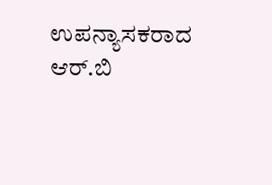ಉಪನ್ಯಾಸಕರಾದ ಆರ್.ಬಿ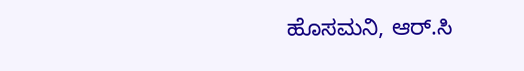ಹೊಸಮನಿ, ಆರ್.ಸಿ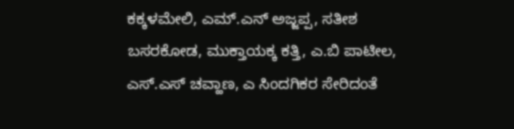ಕಕ್ಕಳಮೇಲಿ, ಎಮ್.ಎನ್ ಅಜ್ಜಪ್ಪ, ಸತೀಶ ಬಸರಕೋಡ, ಮುಕ್ತಾಯಕ್ಕ ಕತ್ತಿ, ಎ.ಬಿ ಪಾಟೀಲ, ಎಸ್.ಎಸ್ ಚವ್ಹಾಣ, ಎ ಸಿಂದಗಿಕರ ಸೇರಿದಂತೆ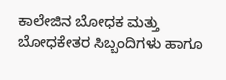ಕಾಲೇಜಿನ ಬೋಧಕ ಮತ್ತು ಬೋಧಕೇತರ ಸಿಬ್ಬಂದಿಗಳು ಹಾಗೂ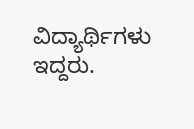ವಿದ್ಯಾರ್ಥಿಗಳು ಇದ್ದರು.